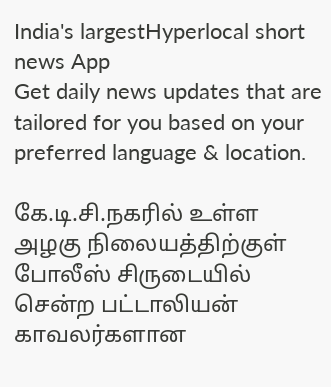India's largestHyperlocal short
news App
Get daily news updates that are tailored for you based on your preferred language & location.

கே.டி.சி.நகரில் உள்ள அழகு நிலையத்திற்குள் போலீஸ் சிருடையில் சென்ற பட்டாலியன் காவலர்களான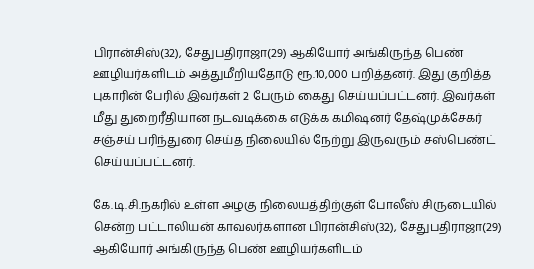பிரான்சிஸ்(32), சேதுபதிராஜா(29) ஆகியோர் அங்கிருந்த பெண் ஊழியர்களிடம் அத்துமீறியதோடு ரூ.10,000 பறித்தனர். இது குறித்த புகாரின் பேரில் இவர்கள் 2 பேரும் கைது செய்யப்பட்டனர். இவர்கள் மீது துறைரீதியான நடவடிக்கை எடுக்க கமிஷனர் தேஷ்முக்சேகர் சஞ்சய் பரிந்துரை செய்த நிலையில் நேற்று இருவரும் சஸ்பெண்ட் செய்யப்பட்டனர்.

கே.டி.சி.நகரில் உள்ள அழகு நிலையத்திற்குள் போலீஸ் சிருடையில் சென்ற பட்டாலியன் காவலர்களான பிரான்சிஸ்(32), சேதுபதிராஜா(29) ஆகியோர் அங்கிருந்த பெண் ஊழியர்களிடம்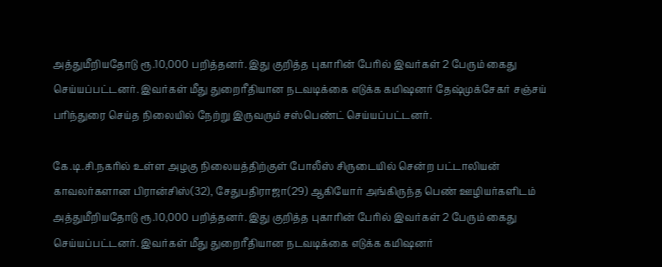அத்துமீறியதோடு ரூ.10,000 பறித்தனர். இது குறித்த புகாரின் பேரில் இவர்கள் 2 பேரும் கைது செய்யப்பட்டனர். இவர்கள் மீது துறைரீதியான நடவடிக்கை எடுக்க கமிஷனர் தேஷ்முக்சேகர் சஞ்சய் பரிந்துரை செய்த நிலையில் நேற்று இருவரும் சஸ்பெண்ட் செய்யப்பட்டனர்.

கே.டி.சி.நகரில் உள்ள அழகு நிலையத்திற்குள் போலீஸ் சிருடையில் சென்ற பட்டாலியன் காவலர்களான பிரான்சிஸ்(32), சேதுபதிராஜா(29) ஆகியோர் அங்கிருந்த பெண் ஊழியர்களிடம் அத்துமீறியதோடு ரூ.10,000 பறித்தனர். இது குறித்த புகாரின் பேரில் இவர்கள் 2 பேரும் கைது செய்யப்பட்டனர். இவர்கள் மீது துறைரீதியான நடவடிக்கை எடுக்க கமிஷனர்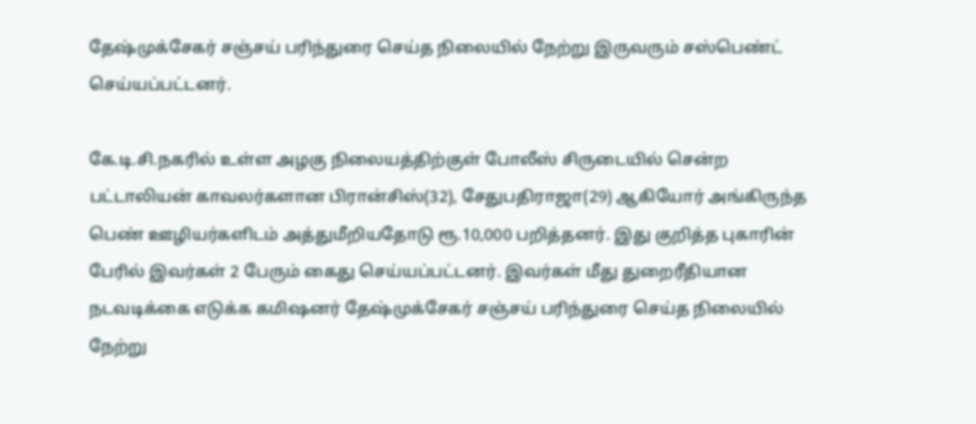தேஷ்முக்சேகர் சஞ்சய் பரிந்துரை செய்த நிலையில் நேற்று இருவரும் சஸ்பெண்ட் செய்யப்பட்டனர்.

கே.டி.சி.நகரில் உள்ள அழகு நிலையத்திற்குள் போலீஸ் சிருடையில் சென்ற பட்டாலியன் காவலர்களான பிரான்சிஸ்(32), சேதுபதிராஜா(29) ஆகியோர் அங்கிருந்த பெண் ஊழியர்களிடம் அத்துமீறியதோடு ரூ.10,000 பறித்தனர். இது குறித்த புகாரின் பேரில் இவர்கள் 2 பேரும் கைது செய்யப்பட்டனர். இவர்கள் மீது துறைரீதியான நடவடிக்கை எடுக்க கமிஷனர் தேஷ்முக்சேகர் சஞ்சய் பரிந்துரை செய்த நிலையில் நேற்று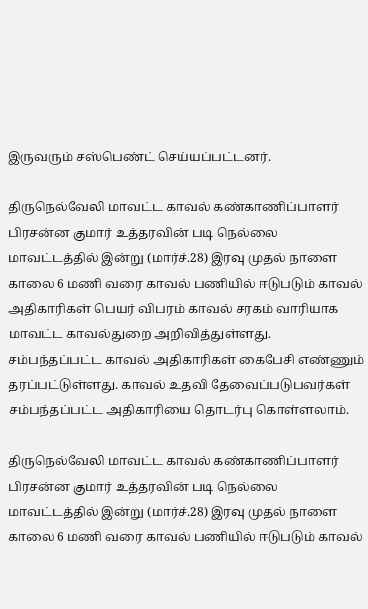இருவரும் சஸ்பெண்ட் செய்யப்பட்டனர்.

திருநெல்வேலி மாவட்ட காவல் கண்காணிப்பாளர் பிரசன்ன குமார் உத்தரவின் படி நெல்லை மாவட்டத்தில் இன்று (மார்ச்.28) இரவு முதல் நாளை காலை 6 மணி வரை காவல் பணியில் ஈடுபடும் காவல் அதிகாரிகள் பெயர் விபரம் காவல் சரகம் வாரியாக மாவட்ட காவல்துறை அறிவித்துள்ளது. சம்பந்தப்பட்ட காவல் அதிகாரிகள் கைபேசி எண்ணும் தரப்பட்டுள்ளது. காவல் உதவி தேவைப்படுபவர்கள் சம்பந்தப்பட்ட அதிகாரியை தொடர்பு கொள்ளலாம்.

திருநெல்வேலி மாவட்ட காவல் கண்காணிப்பாளர் பிரசன்ன குமார் உத்தரவின் படி நெல்லை மாவட்டத்தில் இன்று (மார்ச்.28) இரவு முதல் நாளை காலை 6 மணி வரை காவல் பணியில் ஈடுபடும் காவல்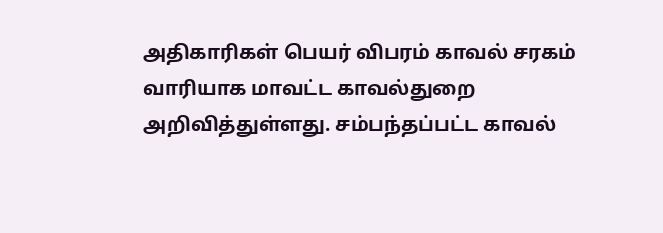அதிகாரிகள் பெயர் விபரம் காவல் சரகம் வாரியாக மாவட்ட காவல்துறை அறிவித்துள்ளது. சம்பந்தப்பட்ட காவல்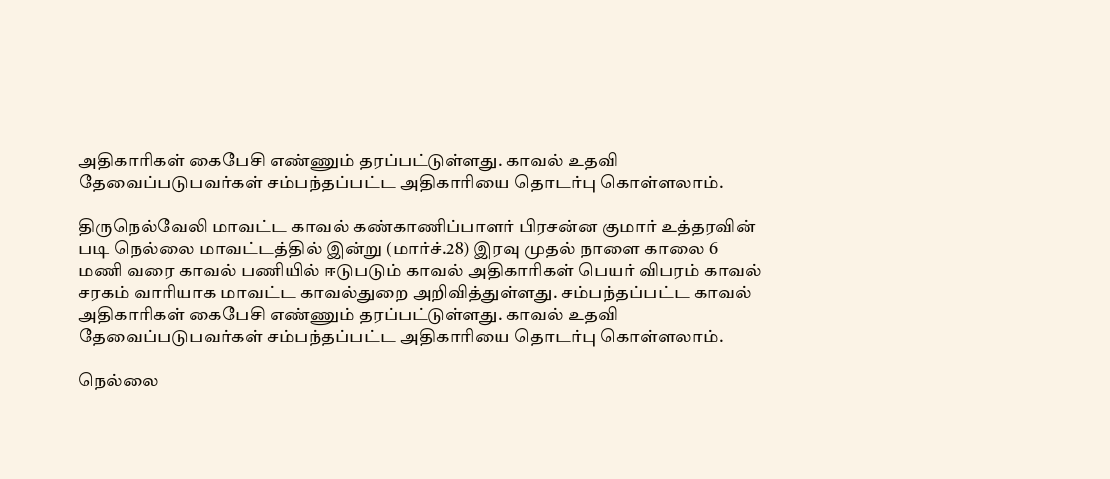அதிகாரிகள் கைபேசி எண்ணும் தரப்பட்டுள்ளது. காவல் உதவி தேவைப்படுபவர்கள் சம்பந்தப்பட்ட அதிகாரியை தொடர்பு கொள்ளலாம்.

திருநெல்வேலி மாவட்ட காவல் கண்காணிப்பாளர் பிரசன்ன குமார் உத்தரவின் படி நெல்லை மாவட்டத்தில் இன்று (மார்ச்.28) இரவு முதல் நாளை காலை 6 மணி வரை காவல் பணியில் ஈடுபடும் காவல் அதிகாரிகள் பெயர் விபரம் காவல் சரகம் வாரியாக மாவட்ட காவல்துறை அறிவித்துள்ளது. சம்பந்தப்பட்ட காவல் அதிகாரிகள் கைபேசி எண்ணும் தரப்பட்டுள்ளது. காவல் உதவி தேவைப்படுபவர்கள் சம்பந்தப்பட்ட அதிகாரியை தொடர்பு கொள்ளலாம்.

நெல்லை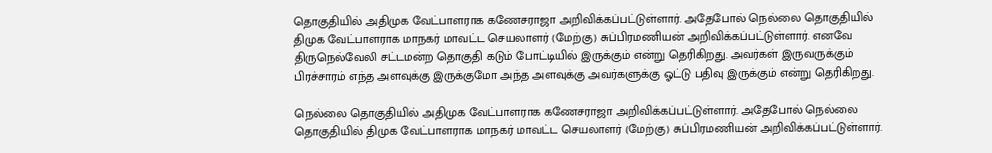தொகுதியில் அதிமுக வேட்பாளராக கணேசராஜா அறிவிக்கப்பட்டுள்ளார். அதேபோல் நெல்லை தொகுதியில் திமுக வேட்பாளராக மாநகர் மாவட்ட செயலாளர் (மேற்கு) சுப்பிரமணியன் அறிவிக்கப்பட்டுள்ளார். எனவே திருநெல்வேலி சட்டமன்ற தொகுதி கடும் போட்டியில் இருக்கும் என்று தெரிகிறது. அவர்கள் இருவருக்கும் பிரச்சாரம் எந்த அளவுக்கு இருக்குமோ அந்த அளவுக்கு அவர்களுக்கு ஓட்டு பதிவு இருக்கும் என்று தெரிகிறது.

நெல்லை தொகுதியில் அதிமுக வேட்பாளராக கணேசராஜா அறிவிக்கப்பட்டுள்ளார். அதேபோல் நெல்லை தொகுதியில் திமுக வேட்பாளராக மாநகர் மாவட்ட செயலாளர் (மேற்கு) சுப்பிரமணியன் அறிவிக்கப்பட்டுள்ளார்.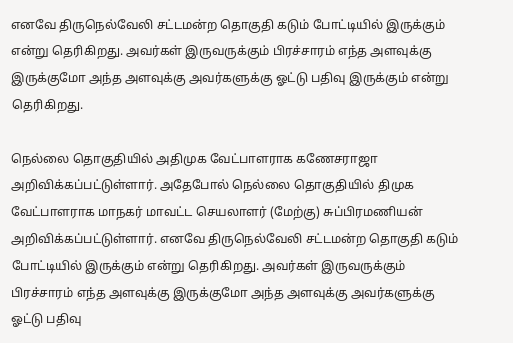எனவே திருநெல்வேலி சட்டமன்ற தொகுதி கடும் போட்டியில் இருக்கும் என்று தெரிகிறது. அவர்கள் இருவருக்கும் பிரச்சாரம் எந்த அளவுக்கு இருக்குமோ அந்த அளவுக்கு அவர்களுக்கு ஓட்டு பதிவு இருக்கும் என்று தெரிகிறது.

நெல்லை தொகுதியில் அதிமுக வேட்பாளராக கணேசராஜா அறிவிக்கப்பட்டுள்ளார். அதேபோல் நெல்லை தொகுதியில் திமுக வேட்பாளராக மாநகர் மாவட்ட செயலாளர் (மேற்கு) சுப்பிரமணியன் அறிவிக்கப்பட்டுள்ளார். எனவே திருநெல்வேலி சட்டமன்ற தொகுதி கடும் போட்டியில் இருக்கும் என்று தெரிகிறது. அவர்கள் இருவருக்கும் பிரச்சாரம் எந்த அளவுக்கு இருக்குமோ அந்த அளவுக்கு அவர்களுக்கு ஓட்டு பதிவு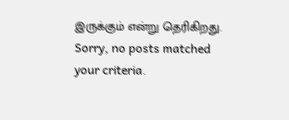இருக்கும் என்று தெரிகிறது.
Sorry, no posts matched your criteria.